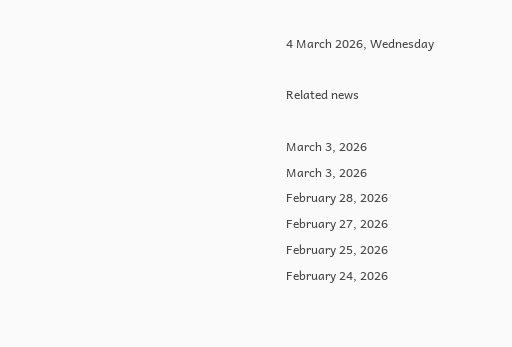4 March 2026, Wednesday

Related news

March 3, 2026
March 3, 2026
February 28, 2026
February 27, 2026
February 25, 2026
February 24, 2026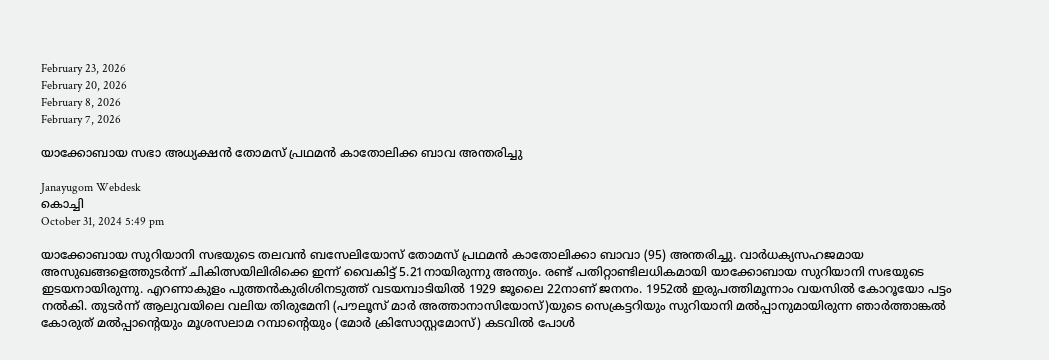February 23, 2026
February 20, 2026
February 8, 2026
February 7, 2026

യാക്കോബായ സഭാ അധ്യക്ഷന്‍ തോമസ് പ്രഥമന്‍ കാതോലിക്ക ബാവ അന്തരിച്ചു

Janayugom Webdesk
കൊച്ചി
October 31, 2024 5:49 pm

യാക്കോബായ സുറിയാനി സഭയുടെ തലവൻ ബസേലിയോസ് തോമസ് പ്രഥമൻ കാതോലിക്കാ ബാവാ (95) അന്തരിച്ചു. വാർധക്യസഹജമായ അസുഖങ്ങളെത്തുടർന്ന് ചികിത്സയിലിരിക്കെ ഇന്ന് വൈകിട്ട് 5.21നായിരുന്നു അന്ത്യം. രണ്ട് പതിറ്റാണ്ടിലധികമായി യാക്കോബായ സുറിയാനി സഭയുടെ ഇടയനായിരുന്നു. എറണാകുളം പുത്തൻകുരിശിനടുത്ത് വടയമ്പാടിയിൽ 1929 ജൂലൈ 22നാണ് ജനനം. 1952ൽ ഇരുപത്തിമൂന്നാം വയസിൽ കോറൂയോ പട്ടം നൽകി. തുടർന്ന് ആലുവയിലെ വലിയ തിരുമേനി (പൗലൂസ് മാർ അത്താനാസിയോസ്)യുടെ സെക്രട്ടറിയും സുറിയാനി മൽപ്പാനുമായിരുന്ന ഞാർത്താങ്കൽ കോരുത് മൽപ്പാന്റെയും മൂശസലാമ റമ്പാന്റെയും (മോർ ക്രിസോസ്റ്റമോസ്) കടവിൽ പോൾ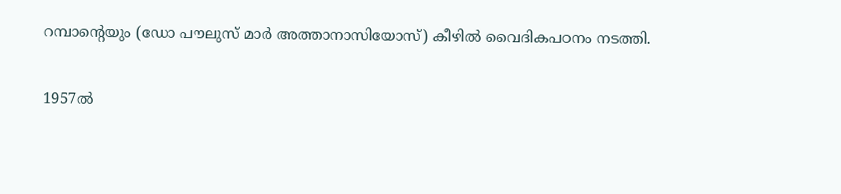റമ്പാന്റെയും (ഡോ പൗലുസ് മാർ അത്താനാസിയോസ്) കീഴിൽ വൈദികപഠനം നടത്തി.

1957ൽ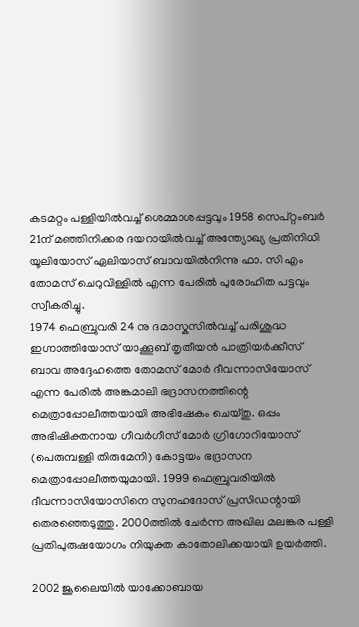കടമറ്റം പള്ളിയിൽവച്ച് ശെമ്മാശപ്പട്ടവും 1958 സെപ്റ്റംബർ 21ന് മഞ്ഞിനിക്കര ദയറായിൽവച്ച് അന്ത്യോഖ്യ പ്രതിനിധി യൂലിയോസ് ഏലിയാസ് ബാവയിൽനിന്നു ഫാ. സി എം തോമസ് ചെറുവിള്ളിൽ എന്ന പേരിൽ പുരോഹിത പട്ടവും സ്വീകരിച്ചു.
1974 ഫെബ്രുവരി 24 നു ദമാസ്കസിൽവച്ച് പരിശുദ്ധ ഇഗ്നാത്തിയോസ് യാക്കൂബ് തൃതീയൻ പാത്രിയർക്കീസ് ബാവ അദ്ദേഹത്തെ തോമസ് മോർ ദീവന്നാസിയോസ് എന്ന പേരിൽ അങ്കമാലി ഭദ്രാസനത്തിന്റെ മെത്രാപ്പോലീത്തയായി അഭിഷേകം ചെയ്തു. ഒപ്പം അഭിഷിക്തനായ ഗീവർഗീസ് മോർ ഗ്രിഗോറിയോസ് (പെരുമ്പള്ളി തിരുമേനി) കോട്ടയം ഭദ്രാസന മെത്രാപ്പോലീത്തയുമായി. 1999 ഫെബ്രുവരിയിൽ ദീവന്നാസിയോസിനെ സുനഹദോസ് പ്രസിഡന്റായി തെരഞ്ഞെടുത്തു. 2000ത്തിൽ ചേർന്ന അഖില മലങ്കര പള്ളി പ്രതിപുരുഷയോഗം നിയുക്ത കാതോലിക്കയായി ഉയർത്തി.

2002 ജൂലൈയിൽ യാക്കോബായ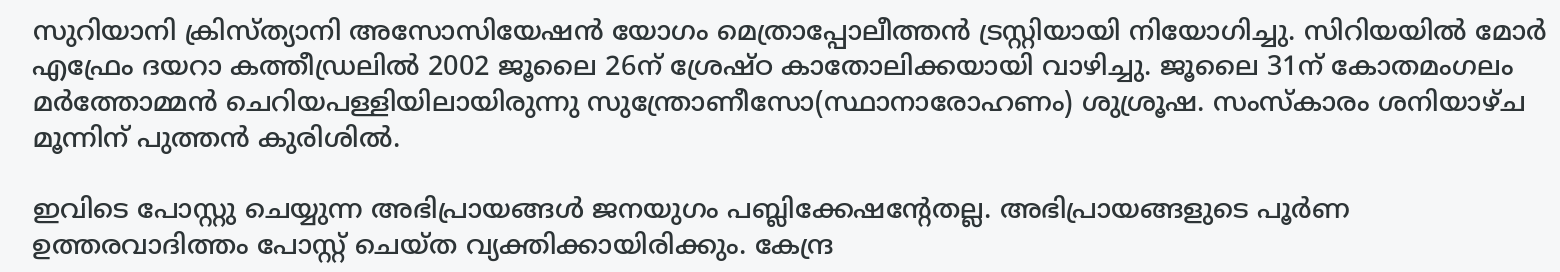സുറിയാനി ക്രിസ്ത്യാനി അസോസിയേഷൻ യോഗം മെത്രാപ്പോലീത്തൻ ട്രസ്റ്റിയായി നിയോഗിച്ചു. സിറിയയിൽ മോർ എഫ്രേം ദയറാ കത്തീഡ്രലിൽ 2002 ജൂലൈ 26ന് ശ്രേഷ്ഠ കാതോലിക്കയായി വാഴിച്ചു. ജൂലൈ 31ന് കോതമംഗലം മർത്തോമ്മൻ ചെറിയപള്ളിയിലായിരുന്നു സുന്ത്രോണീസോ(സ്ഥാനാരോഹണം) ശുശ്രൂഷ. സംസ്കാരം ശനിയാഴ്ച മൂന്നിന് പുത്തൻ കുരിശിൽ.

ഇവിടെ പോസ്റ്റു ചെയ്യുന്ന അഭിപ്രായങ്ങള്‍ ജനയുഗം പബ്ലിക്കേഷന്റേതല്ല. അഭിപ്രായങ്ങളുടെ പൂര്‍ണ ഉത്തരവാദിത്തം പോസ്റ്റ് ചെയ്ത വ്യക്തിക്കായിരിക്കും. കേന്ദ്ര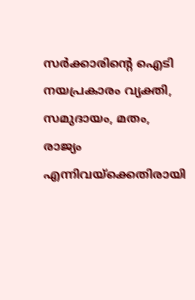സര്‍ക്കാരിന്റെ ഐടി നയപ്രകാരം വ്യക്തി, സമുദായം, മതം, രാജ്യം എന്നിവയ്‌ക്കെതിരായി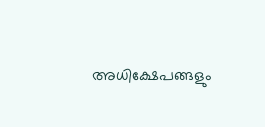അധിക്ഷേപങ്ങളും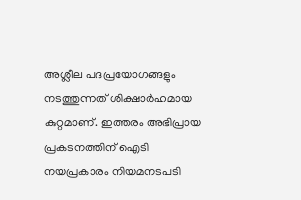അശ്ലീല പദപ്രയോഗങ്ങളും നടത്തുന്നത് ശിക്ഷാര്‍ഹമായ കുറ്റമാണ്. ഇത്തരം അഭിപ്രായ പ്രകടനത്തിന് ഐടി നയപ്രകാരം നിയമനടപടി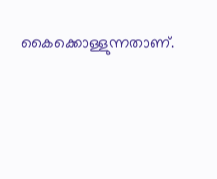കൈക്കൊള്ളുന്നതാണ്.